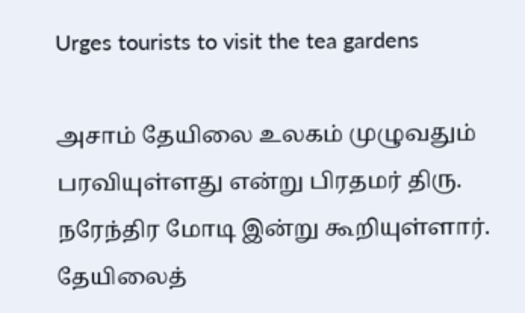Urges tourists to visit the tea gardens

அசாம் தேயிலை உலகம் முழுவதும் பரவியுள்ளது என்று பிரதமர் திரு. நரேந்திர மோடி இன்று கூறியுள்ளார். தேயிலைத்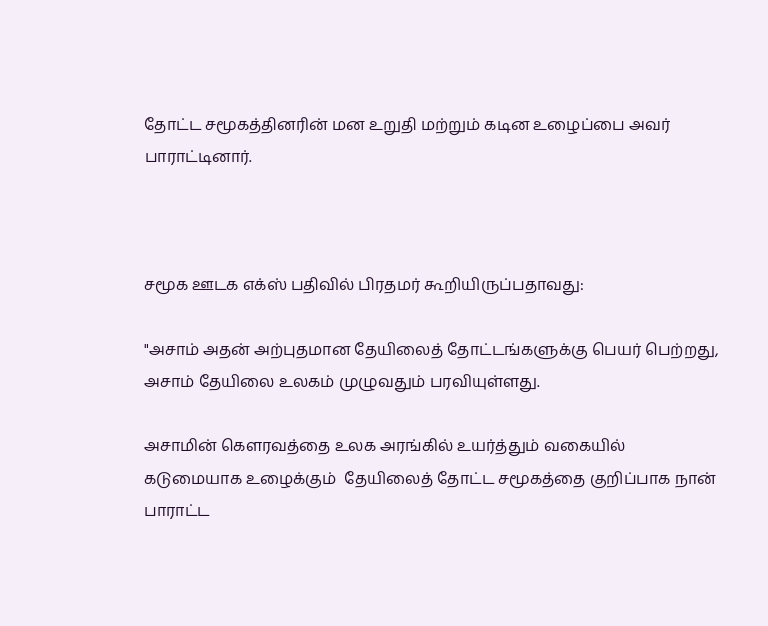தோட்ட சமூகத்தினரின் மன உறுதி மற்றும் கடின உழைப்பை அவர் பாராட்டினார்.



சமூக ஊடக எக்ஸ் பதிவில் பிரதமர் கூறியிருப்பதாவது:

"அசாம் அதன் அற்புதமான தேயிலைத் தோட்டங்களுக்கு பெயர் பெற்றது, அசாம் தேயிலை உலகம் முழுவதும் பரவியுள்ளது.

அசாமின் கௌரவத்தை உலக அரங்கில் உயர்த்தும் வகையில் கடுமையாக உழைக்கும்  தேயிலைத் தோட்ட சமூகத்தை குறிப்பாக நான் பாராட்ட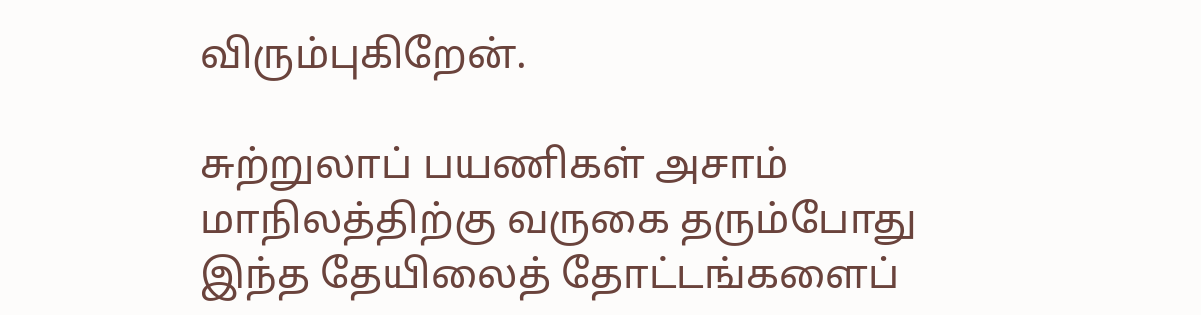விரும்புகிறேன்.

சுற்றுலாப் பயணிகள் அசாம் மாநிலத்திற்கு வருகை தரும்போது இந்த தேயிலைத் தோட்டங்களைப்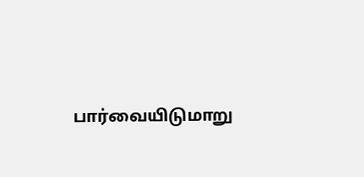பார்வையிடுமாறு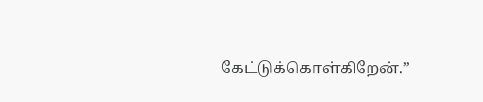கேட்டுக்கொள்கிறேன்.”